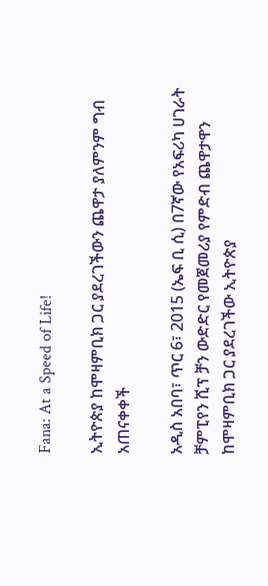Fana: At a Speed of Life!

ኢትዮጵያ ከሞዛምቢክ ጋር ያደረገችውን ጨዋታ ያለምንም ግብ አጠናቀቀች

አዲስ አበባ፣ ጥር 6፣ 2015 (ኤፍ ቢ ሲ) በ7ኛው የአፍሪካ ሀገራት ቻምፒየን ሺፕ ቻን ውድድር የመጀመሪያ የምድብ ጨዋታዋን ከሞዛምቢክ ጋር ያደረገችው ኢትዮጵያ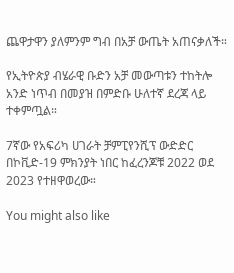ጨዋታዋን ያለምንም ግብ በአቻ ውጤት አጠናቃለች።

የኢትዮጵያ ብሄራዊ ቡድን አቻ መውጣቱን ተከትሎ አንድ ነጥብ በመያዝ በምድቡ ሁለተኛ ደረጃ ላይ ተቀምጧል።

7ኛው የአፍሪካ ሀገራት ቻምፒየንሺፕ ውድድር በኮቪድ-19 ምክንያት ነበር ከፈረንጆቹ 2022 ወደ 2023 የተዘዋወረው።

You might also like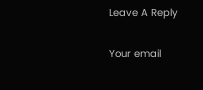Leave A Reply

Your email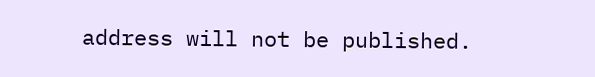address will not be published.